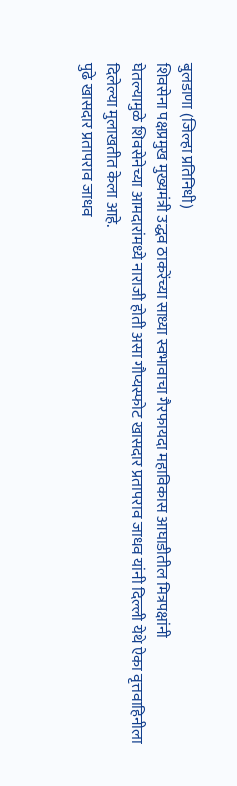बुलडाणा (जिल्हा प्रतिनिधी)
शिवसेना पक्षप्रमुख मुख्यमंत्री उद्धव ठाकरेंच्या साध्या स्वभावाचा गैरफायदा महाविकास आघाडीतील मित्रपक्षांनी
घेतल्यामुळे शिवसेनेच्या आमदारांमध्ये नाराजी होती असा गौप्यस्फोट खासदार प्रतापराव जाधव यांनी दिल्ली येथे ऐका वृत्तवाहिनीला दिलेल्या मुलाखतीत केला आहे.
पुढे खासदार प्रतापराव जाधव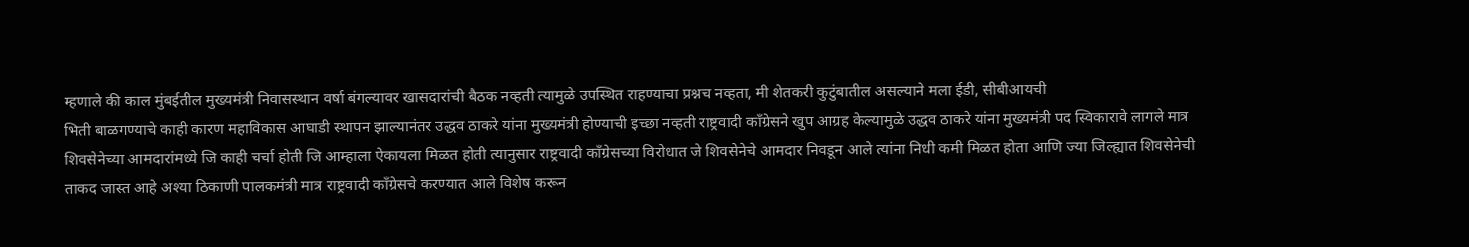म्हणाले की काल मुंबईतील मुख्यमंत्री निवासस्थान वर्षा बंगल्यावर खासदारांची बैठक नव्हती त्यामुळे उपस्थित राहण्याचा प्रश्नच नव्हता, मी शेतकरी कुटुंबातील असल्याने मला ईडी, सीबीआयची
भिती बाळगण्याचे काही कारण महाविकास आघाडी स्थापन झाल्यानंतर उद्धव ठाकरे यांना मुख्यमंत्री होण्याची इच्छा नव्हती राष्ट्रवादी काँग्रेसने खुप आग्रह केल्यामुळे उद्धव ठाकरे यांना मुख्यमंत्री पद स्विकारावे लागले मात्र
शिवसेनेच्या आमदारांमध्ये जि काही चर्चा होती जि आम्हाला ऐकायला मिळत होती त्यानुसार राष्ट्रवादी काँग्रेसच्या विरोधात जे शिवसेनेचे आमदार निवडून आले त्यांना निधी कमी मिळत होता आणि ज्या जिल्ह्यात शिवसेनेची ताकद जास्त आहे अश्या ठिकाणी पालकमंत्री मात्र राष्ट्रवादी काँग्रेसचे करण्यात आले विशेष करून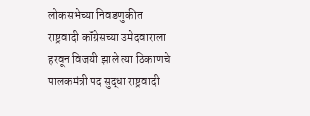लोकसभेच्या निवडणुकीत राष्ट्रवादी कॉंग्रेसच्या उमेदवाराला हरवून विजयी झाले त्या ठिकाणचे पालकमंत्री पद सुद्धा राष्ट्रवादी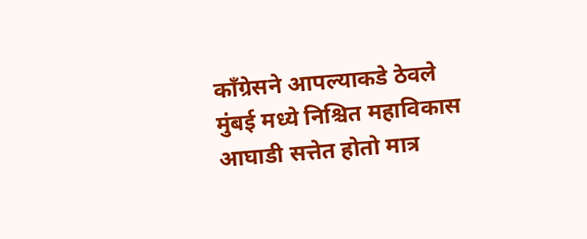काँग्रेसने आपल्याकडे ठेवले मुंबई मध्ये निश्चित महाविकास आघाडी सत्तेत होतो मात्र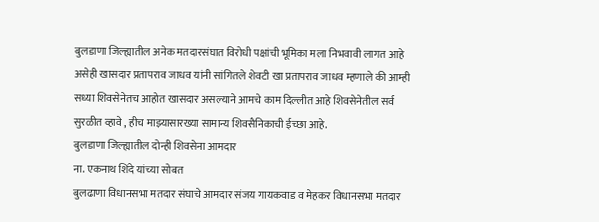बुलडाणा जिल्ह्यातील अनेक मतदारसंघात विरोधी पक्षांची भूमिका मला निभवावी लागत आहे असेही खासदार प्रतापराव जाधव यांनी सांगितले शेवटी खा प्रतापराव जाधव म्हणाले की आम्ही सध्या शिवसेनेतच आहोत खासदार असल्याने आमचे काम दिल्लीत आहे शिवसेनेतील सर्व सुरळीत व्हावे , हीच माझ्यासारख्या सामान्य शिवसैनिकाची ईच्छा आहे.
बुलडाणा जिल्ह्यातील दोन्ही शिवसेना आमदार
ना. एकनाथ शिंदे यांच्या सोबत
बुलढाणा विधानसभा मतदार संघाचे आमदार संजय गायकवाड व मेहकर विधानसभा मतदार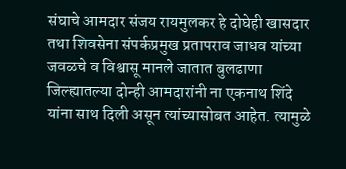संघाचे आमदार संजय रायमुलकर हे दोघेही खासदार तथा शिवसेना संपर्कप्रमुख प्रतापराव जाधव यांच्या जवळचे व विश्वासू मानले जातात बुलढाणा जिल्ह्यातल्या दोन्ही आमदारांनी ना एकनाथ शिंदे यांना साथ दिली असून त्यांच्यासोबत आहेत. त्यामुळे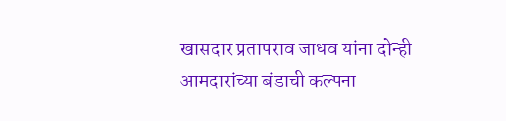खासदार प्रतापराव जाधव यांना दोन्ही आमदारांच्या बंडाची कल्पना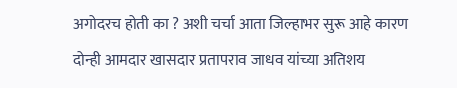अगोदरच होती का ? अशी चर्चा आता जिल्हाभर सुरू आहे कारण दोन्ही आमदार खासदार प्रतापराव जाधव यांच्या अतिशय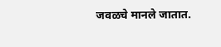जवळचे मानले जातात.